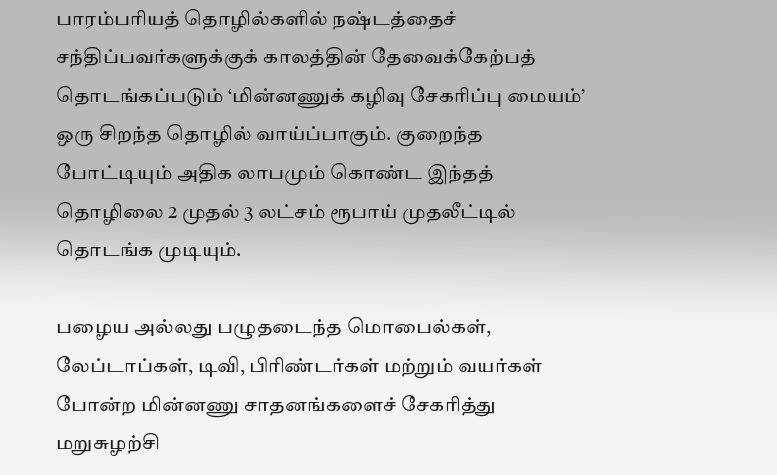பாரம்பரியத் தொழில்களில் நஷ்டத்தைச் சந்திப்பவர்களுக்குக் காலத்தின் தேவைக்கேற்பத் தொடங்கப்படும் ‘மின்னணுக் கழிவு சேகரிப்பு மையம்’ ஒரு சிறந்த தொழில் வாய்ப்பாகும். குறைந்த போட்டியும் அதிக லாபமும் கொண்ட இந்தத் தொழிலை 2 முதல் 3 லட்சம் ரூபாய் முதலீட்டில் தொடங்க முடியும்.

பழைய அல்லது பழுதடைந்த மொபைல்கள், லேப்டாப்கள், டிவி, பிரிண்டர்கள் மற்றும் வயர்கள் போன்ற மின்னணு சாதனங்களைச் சேகரித்து மறுசுழற்சி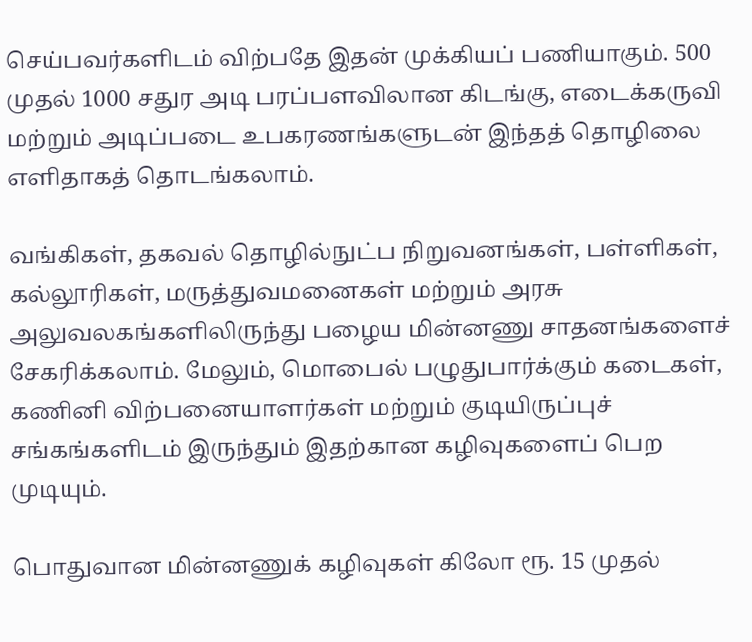செய்பவர்களிடம் விற்பதே இதன் முக்கியப் பணியாகும். 500 முதல் 1000 சதுர அடி பரப்பளவிலான கிடங்கு, எடைக்கருவி மற்றும் அடிப்படை உபகரணங்களுடன் இந்தத் தொழிலை எளிதாகத் தொடங்கலாம்.

வங்கிகள், தகவல் தொழில்நுட்ப நிறுவனங்கள், பள்ளிகள், கல்லூரிகள், மருத்துவமனைகள் மற்றும் அரசு அலுவலகங்களிலிருந்து பழைய மின்னணு சாதனங்களைச் சேகரிக்கலாம். மேலும், மொபைல் பழுதுபார்க்கும் கடைகள், கணினி விற்பனையாளர்கள் மற்றும் குடியிருப்புச் சங்கங்களிடம் இருந்தும் இதற்கான கழிவுகளைப் பெற முடியும்.

பொதுவான மின்னணுக் கழிவுகள் கிலோ ரூ. 15 முதல்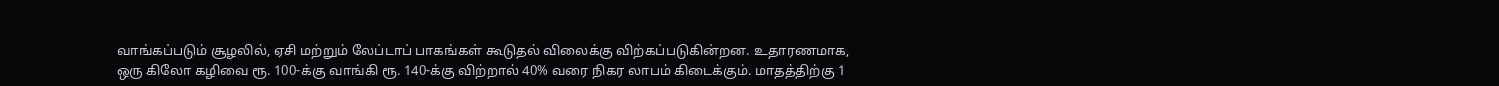வாங்கப்படும் சூழலில், ஏசி மற்றும் லேப்டாப் பாகங்கள் கூடுதல் விலைக்கு விற்கப்படுகின்றன. உதாரணமாக, ஒரு கிலோ கழிவை ரூ. 100-க்கு வாங்கி ரூ. 140-க்கு விற்றால் 40% வரை நிகர லாபம் கிடைக்கும். மாதத்திற்கு 1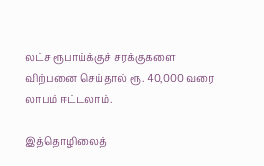லட்ச ரூபாய்க்குச் சரக்குகளை விற்பனை செய்தால் ரூ. 40,000 வரை லாபம் ஈட்டலாம்.

இத்தொழிலைத்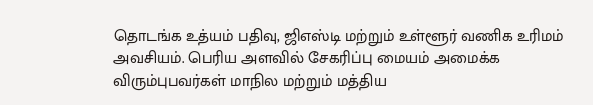தொடங்க உத்யம் பதிவு, ஜிஎஸ்டி மற்றும் உள்ளூர் வணிக உரிமம் அவசியம். பெரிய அளவில் சேகரிப்பு மையம் அமைக்க விரும்புபவர்கள் மாநில மற்றும் மத்திய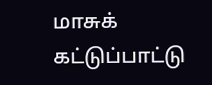மாசுக் கட்டுப்பாட்டு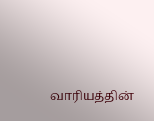வாரியத்தின்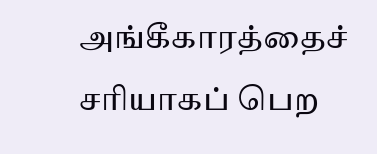அங்கீகாரத்தைச் சரியாகப் பெற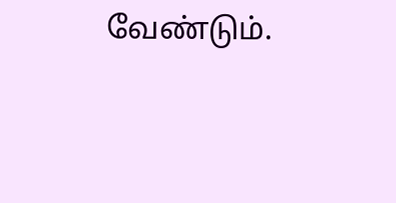வேண்டும்.